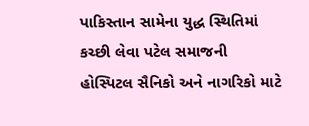પાકિસ્તાન સામેના યુદ્ધ સ્થિતિમાં કચ્છી લેવા પટેલ સમાજની હોસ્પિટલ સૈનિકો અને નાગરિકો માટે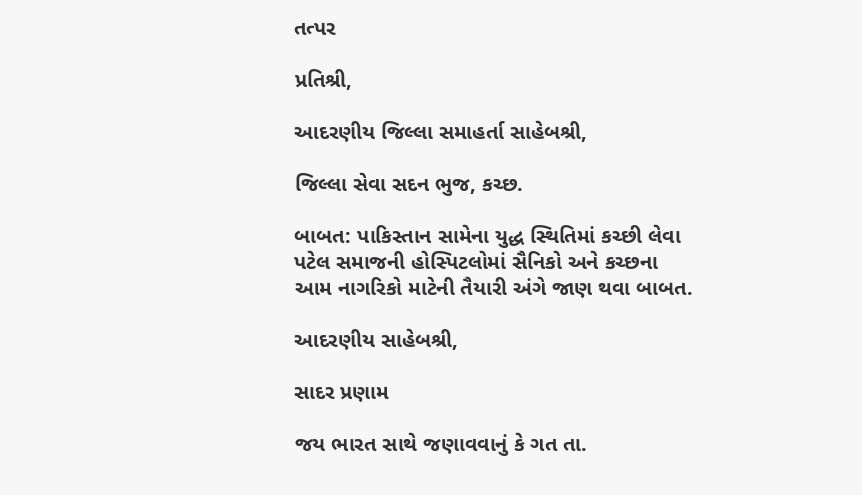તત્પર

પ્રતિશ્રી,

આદરણીય જિલ્લા સમાહર્તા સાહેબશ્રી,

જિલ્લા સેવા સદન ભુજ, કચ્છ.

બાબત: પાકિસ્તાન સામેના યુદ્ધ સ્થિતિમાં કચ્છી લેવા પટેલ સમાજની હોસ્પિટલોમાં સૈનિકો અને કચ્છના આમ નાગરિકો માટેની તૈયારી અંગે જાણ થવા બાબત.

આદરણીય સાહેબશ્રી,

સાદર પ્રણામ

જય ભારત સાથે જણાવવાનું કે ગત તા.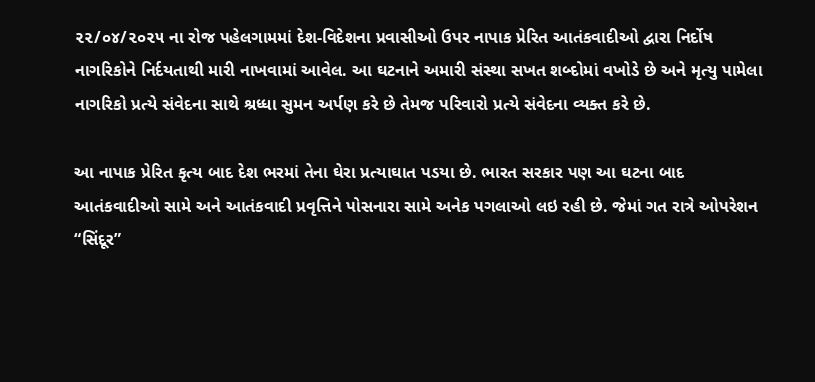૨૨/૦૪/૨૦૨૫ ના રોજ પહેલગામમાં દેશ-વિદેશના પ્રવાસીઓ ઉપર નાપાક પ્રેરિત આતંકવાદીઓ દ્વારા નિર્દોષ નાગરિકોને નિર્દયતાથી મારી નાખવામાં આવેલ. આ ઘટનાને અમારી સંસ્થા સખત શબ્દોમાં વખોડે છે અને મૃત્યુ પામેલા નાગરિકો પ્રત્યે સંવેદના સાથે શ્રધ્ધા સુમન અર્પણ કરે છે તેમજ પરિવારો પ્રત્યે સંવેદના વ્યક્ત કરે છે.

આ નાપાક પ્રેરિત કૃત્ય બાદ દેશ ભરમાં તેના ઘેરા પ્રત્યાઘાત પડયા છે. ભારત સરકાર પણ આ ઘટના બાદ આતંકવાદીઓ સામે અને આતંકવાદી પ્રવૃત્તિને પોસનારા સામે અનેક પગલાઓ લઇ રહી છે. જેમાં ગત રાત્રે ઓપરેશન “સિંદૂર”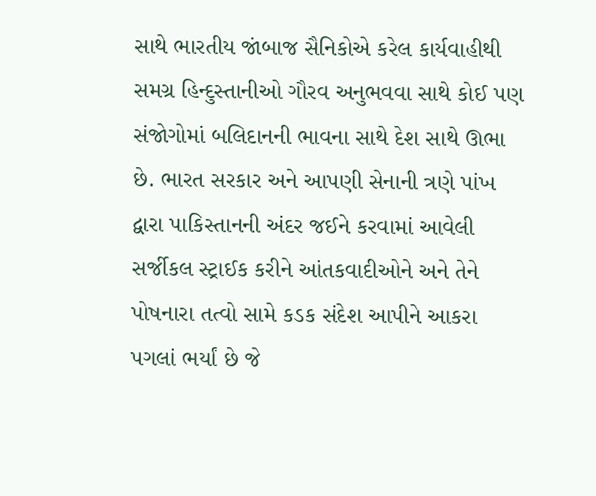સાથે ભારતીય જાંબાજ સૈનિકોએ કરેલ કાર્યવાહીથી સમગ્ર હિન્દુસ્તાનીઓ ગૌરવ અનુભવવા સાથે કોઈ પણ સંજોગોમાં બલિદાનની ભાવના સાથે દેશ સાથે ઊભા છે. ભારત સરકાર અને આપણી સેનાની ત્રણે પાંખ દ્વારા પાકિસ્તાનની અંદર જઈને કરવામાં આવેલી સર્જીકલ સ્ટ્રાઈક કરીને આંતકવાદીઓને અને તેને પોષનારા તત્વો સામે કડક સંદેશ આપીને આકરા પગલાં ભર્યાં છે જે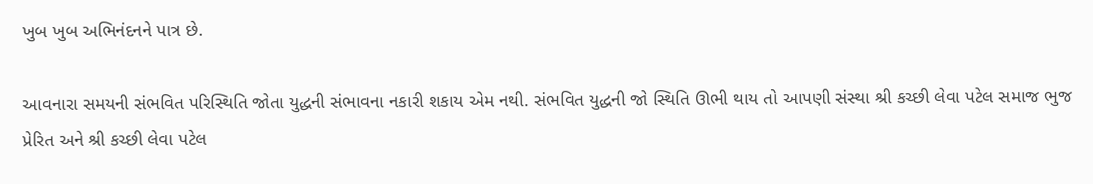ખુબ ખુબ અભિનંદનને પાત્ર છે.

આવનારા સમયની સંભવિત પરિસ્થિતિ જોતા યુદ્ધની સંભાવના નકારી શકાય એમ નથી. સંભવિત યુદ્ધની જો સ્થિતિ ઊભી થાય તો આપણી સંસ્થા શ્રી કચ્છી લેવા પટેલ સમાજ ભુજ પ્રેરિત અને શ્રી કચ્છી લેવા પટેલ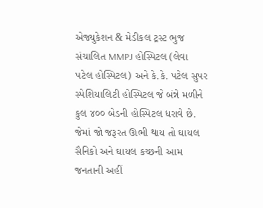એજ્યુકેશન & મેડીકલ ટ્રસ્ટ ભુજ સંચાલિત MMPJ હોસ્પિટલ (લેવા પટેલ હોસ્પિટલ) અને કે.કે. પટેલ સુપર સ્પેશિયાલિટી હોસ્પિટલ જે બંન્ને મળીને કુલ ૪૦૦ બેડની હોસ્પિટલ ધરાવે છે. જેમાં જો જરૂરત ઊભી થાય તો ઘાયલ સૈનિકો અને ઘાયલ કચ્છની આમ જનતાની અહીં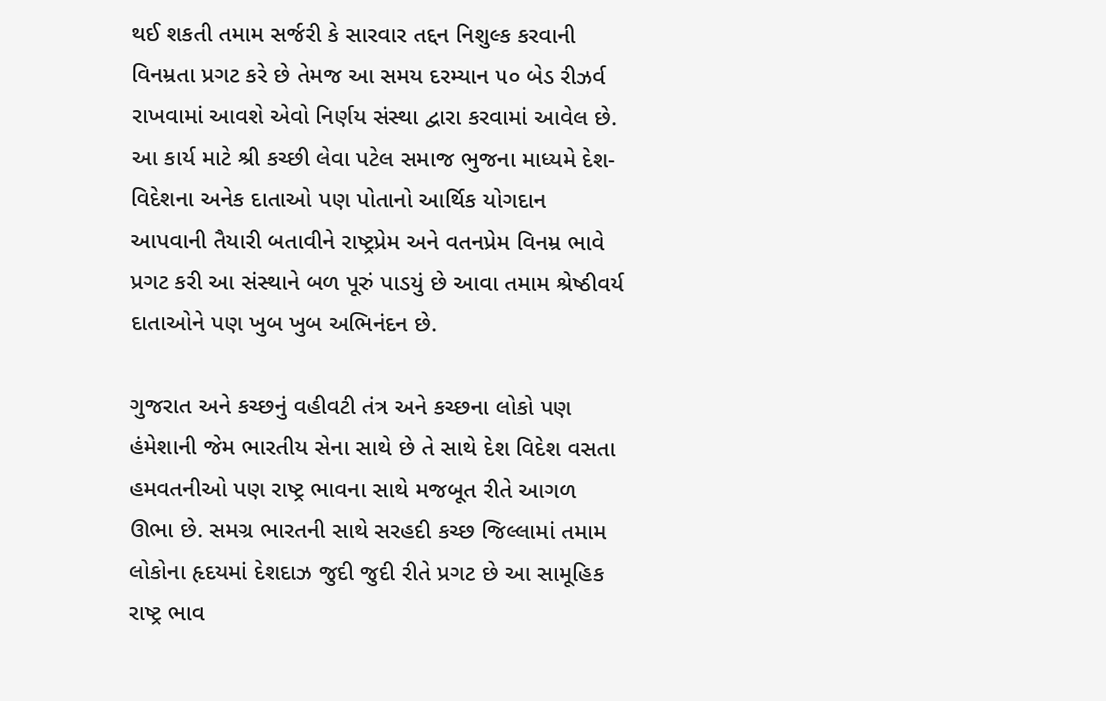થઈ શકતી તમામ સર્જરી કે સારવાર તદ્દન નિશુલ્ક કરવાની વિનમ્રતા પ્રગટ કરે છે તેમજ આ સમય દરમ્યાન ૫૦ બેડ રીઝર્વ રાખવામાં આવશે એવો નિર્ણય સંસ્થા દ્વારા કરવામાં આવેલ છે. આ કાર્ય માટે શ્રી કચ્છી લેવા પટેલ સમાજ ભુજના માધ્યમે દેશ-વિદેશના અનેક દાતાઓ પણ પોતાનો આર્થિક યોગદાન આપવાની તૈયારી બતાવીને રાષ્ટ્રપ્રેમ અને વતનપ્રેમ વિનમ્ર ભાવે પ્રગટ કરી આ સંસ્થાને બળ પૂરું પાડયું છે આવા તમામ શ્રેષ્ઠીવર્ય દાતાઓને પણ ખુબ ખુબ અભિનંદન છે.

ગુજરાત અને કચ્છનું વહીવટી તંત્ર અને કચ્છના લોકો પણ હંમેશાની જેમ ભારતીય સેના સાથે છે તે સાથે દેશ વિદેશ વસતા હમવતનીઓ પણ રાષ્ટ્ર ભાવના સાથે મજબૂત રીતે આગળ ઊભા છે. સમગ્ર ભારતની સાથે સરહદી કચ્છ જિલ્લામાં તમામ લોકોના હૃદયમાં દેશદાઝ જુદી જુદી રીતે પ્રગટ છે આ સામૂહિક રાષ્ટ્ર ભાવ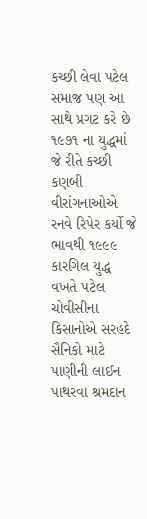કચ્છી લેવા પટેલ સમાજ પણ આ સાથે પ્રગટ કરે છે ૧૯૭૧ ના યુદ્ધમાં જે રીતે કચ્છી કણબી વીરાંગનાઓએ રનવે રિપેર કર્યો જે ભાવથી ૧૯૯૯ કારગિલ યુદ્ધ વખતે પટેલ ચોવીસીના કિસાનોએ સરહદે સૈનિકો માટે પાણીની લાઈન પાથરવા શ્રમદાન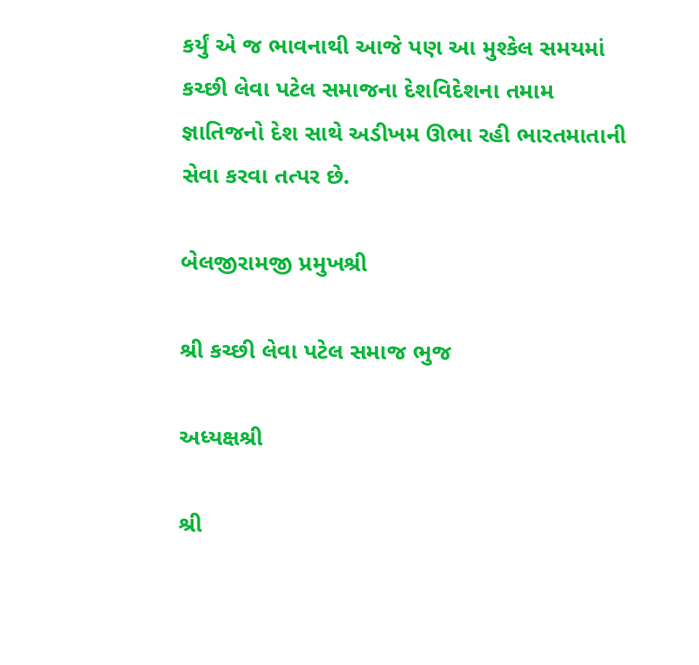કર્યું એ જ ભાવનાથી આજે પણ આ મુશ્કેલ સમયમાં કચ્છી લેવા પટેલ સમાજના દેશવિદેશના તમામ જ્ઞાતિજનો દેશ સાથે અડીખમ ઊભા રહી ભારતમાતાની સેવા કરવા તત્પર છે.

બેલજીરામજી પ્રમુખશ્રી

શ્રી કચ્છી લેવા પટેલ સમાજ ભુજ

અધ્યક્ષશ્રી

શ્રી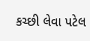કચ્છી લેવા પટેલ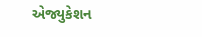એજ્યુકેશન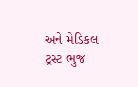અને મેડિકલ ટ્રસ્ટ ભુજ